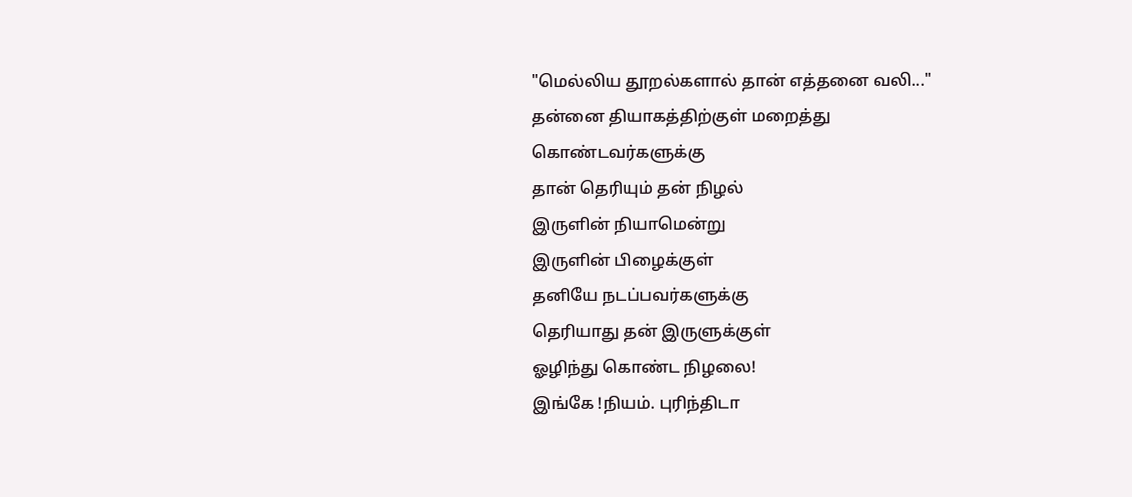"மெல்லிய தூறல்களால் தான் எத்தனை வலி..."
தன்னை தியாகத்திற்குள் மறைத்து
கொண்டவர்களுக்கு
தான் தெரியும் தன் நிழல்
இருளின் நியாமென்று
இருளின் பிழைக்குள்
தனியே நடப்பவர்களுக்கு
தெரியாது தன் இருளுக்குள்
ஓழிந்து கொண்ட நிழலை!
இங்கே !நியம். புரிந்திடா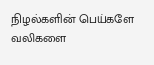நிழல்களின் பெய்களே
வலிகளை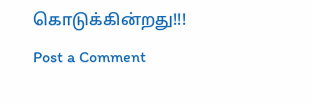கொடுக்கின்றது!!!
Post a Comment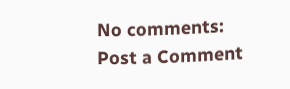No comments:
Post a Comment